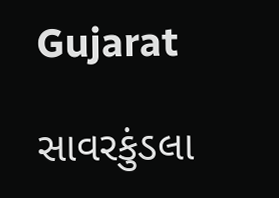Gujarat

સાવરકુંડલા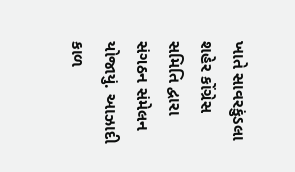ખાતે સાવરકુંડલા શહેર કોંગ્રેસ સમિતિ દ્વારા સંગઠન સંમેલન યોજાયું. આઝાદી કાળ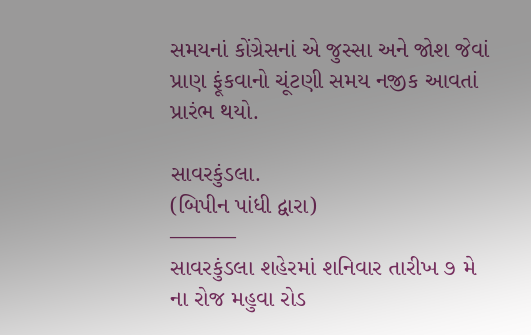સમયનાં કોંગ્રેસનાં એ જુસ્સા અને જોશ જેવાં પ્રાણ ફૂંકવાનો ચૂંટણી સમય નજીક આવતાં પ્રારંભ થયો.

સાવરકુંડલા.
(બિપીન પાંધી દ્વારા)
———
સાવરકુંડલા શહેરમાં શનિવાર તારીખ ૭ મે ના રોજ મહુવા રોડ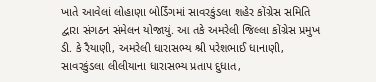ખાતે આવેલાં લોહાણા બોર્ડિંગમાં સાવરકુંડલા શહેર કોંગ્રેસ સમિતિ દ્વારા સંગઠન સંમેલન યોજાયું. આ તકે અમરેલી જિલ્લા કોંગ્રેસ પ્રમુખ ડી. કે રૈયાણી, અમરેલી ધારાસભ્ય શ્રી પરેશભાઈ ધાનાણી, સાવરકુંડલા લીલીયાના ધારાસભ્ય પ્રતાપ દુધાત,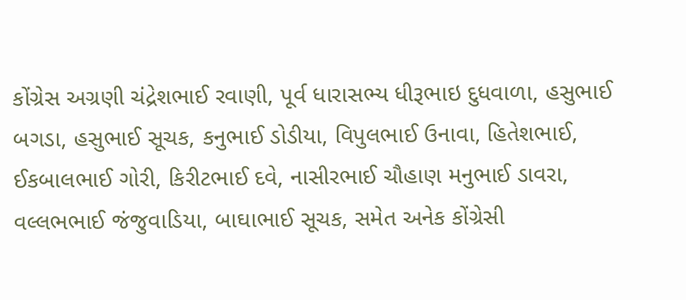કોંગ્રેસ અગ્રણી ચંદ્રેશભાઈ રવાણી, પૂર્વ ધારાસભ્ય ધીરૂભાઇ દુધવાળા, હસુભાઈ બગડા, હસુભાઈ સૂચક, કનુભાઈ ડોડીયા, વિપુલભાઈ ઉનાવા, હિતેશભાઈ, ઈકબાલભાઈ ગોરી, કિરીટભાઈ દવે, નાસીરભાઈ ચૌહાણ મનુભાઈ ડાવરા, વલ્લભભાઈ જંજુવાડિયા, બાઘાભાઈ સૂચક, સમેત અનેક કોંગ્રેસી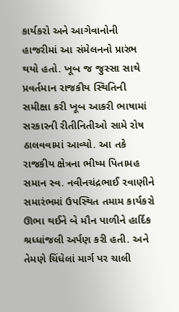કાર્યકરો અને આગેવાનોની હાજરીમાં આ સંમેલનનો પ્રારંભ થયો હતો. ખૂબ જ જુસ્સા સાથે પ્રવર્તમાન રાજકીય સ્થિતિની સમીક્ષા કરી ખૂબ આકરી ભાષામાં સરકારની રીતીનિતીઓ સામે રોષ ઠાલવવામાં આવ્યો. આ તકે રાજકીય ક્ષેત્રના ભીષ્મ પિતામહ સમાન સ્વ. નવીનચંદ્રભાઈ રવાણીને સમારંભમાં ઉપસ્થિત તમામ કાર્યકરો ઊભા થઈને બે મૌન પાળીને હાર્દિક શ્રધ્ધાંજલી અર્પણ કરી હતી. અને તેમણે ચિંધેલાં માર્ગ પર ચાલી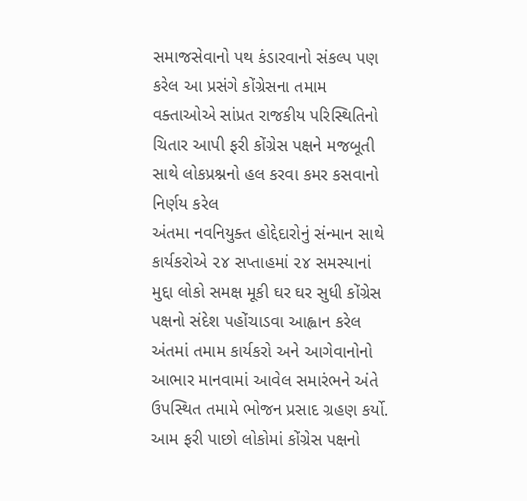સમાજસેવાનો પથ કંડારવાનો સંકલ્પ પણ કરેલ આ પ્રસંગે કોંગ્રેસના તમામ વક્તાઓએ સાંપ્રત રાજકીય પરિસ્થિતિનો ચિતાર આપી ફરી કોંગ્રેસ પક્ષને મજબૂતી સાથે લોકપ્રશ્નનો હલ કરવા કમર કસવાનો નિર્ણય કરેલ
અંતમા નવનિયુક્ત હોદ્દેદારોનું સંન્માન સાથે કાર્યકરોએ ૨૪ સપ્તાહમાં ૨૪ સમસ્યાનાં મુદ્દા લોકો સમક્ષ મૂકી ઘર ઘર સુધી કોંગ્રેસ પક્ષનો સંદેશ પહોંચાડવા આહ્વાન કરેલ
અંતમાં તમામ કાર્યકરો અને આગેવાનોનો આભાર માનવામાં આવેલ સમારંભને અંતે ઉપસ્થિત તમામે ભોજન પ્રસાદ ગ્રહણ કર્યો.
આમ ફરી પાછો લોકોમાં કોંગ્રેસ પક્ષનો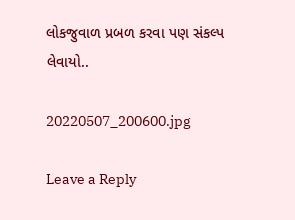લોકજુવાળ પ્રબળ કરવા પણ સંકલ્પ લેવાયો..

20220507_200600.jpg

Leave a Reply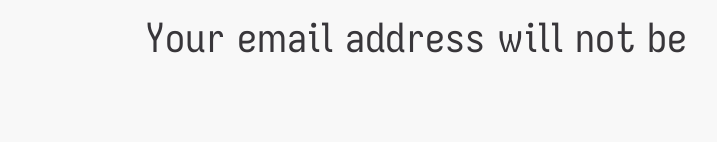Your email address will not be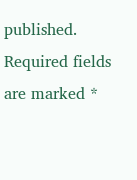published. Required fields are marked *